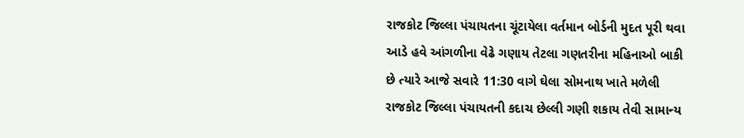રાજકોટ જિલ્લા પંચાયતના ચૂંટાયેલા વર્તમાન બોર્ડની મુદત પૂરી થવા આડે હવે આંગળીના વેઢે ગણાય તેટલા ગણતરીના મહિનાઓ બાકી છે ત્યારે આજે સવારે 11:30 વાગે ઘેલા સોમનાથ ખાતે મળેલી રાજકોટ જિલ્લા પંચાયતની કદાચ છેલ્લી ગણી શકાય તેવી સામાન્ય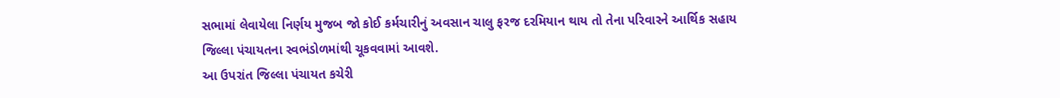સભામાં લેવાયેલા નિર્ણય મુજબ જો કોઈ કર્મચારીનું અવસાન ચાલુ ફરજ દરમિયાન થાય તો તેના પરિવારને આર્થિક સહાય જિલ્લા પંચાયતના સ્વભંડોળમાંથી ચૂકવવામાં આવશે.
આ ઉપરાંત જિલ્લા પંચાયત કચેરી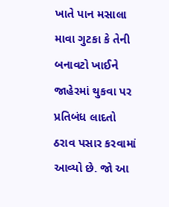ખાતે પાન મસાલા માવા ગુટકા કે તેની બનાવટો ખાઈને જાહેરમાં થુકવા પર પ્રતિબંધ લાદતો ઠરાવ પસાર કરવામાં આવ્યો છે. જો આ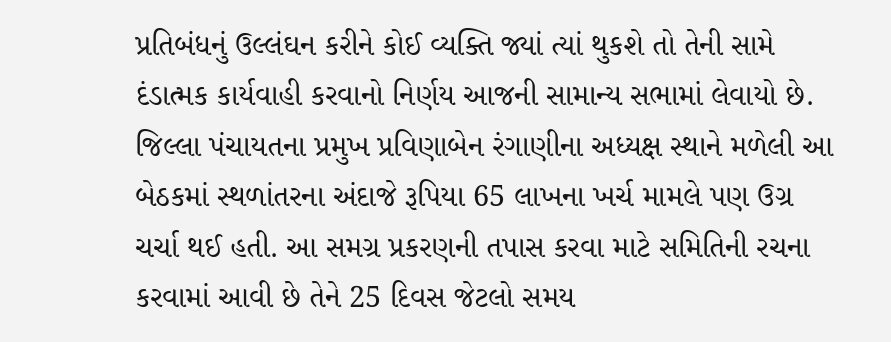પ્રતિબંધનું ઉલ્લંઘન કરીને કોઈ વ્યક્તિ જ્યાં ત્યાં થુકશે તો તેની સામે દંડાત્મક કાર્યવાહી કરવાનો નિર્ણય આજની સામાન્ય સભામાં લેવાયો છે.
જિલ્લા પંચાયતના પ્રમુખ પ્રવિણાબેન રંગાણીના અધ્યક્ષ સ્થાને મળેલી આ બેઠકમાં સ્થળાંતરના અંદાજે રૂપિયા 65 લાખના ખર્ચ મામલે પણ ઉગ્ર ચર્ચા થઈ હતી. આ સમગ્ર પ્રકરણની તપાસ કરવા માટે સમિતિની રચના કરવામાં આવી છે તેને 25 દિવસ જેટલો સમય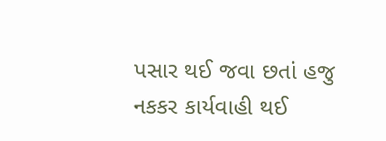પસાર થઈ જવા છતાં હજુ નકકર કાર્યવાહી થઈ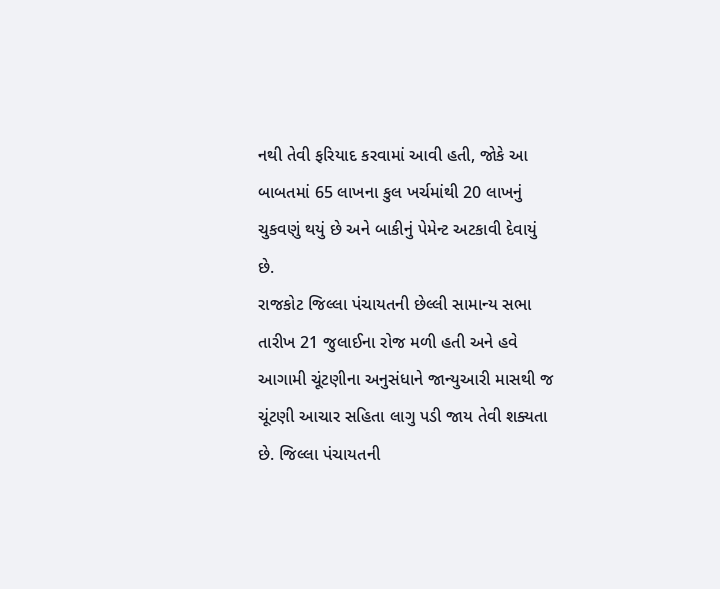નથી તેવી ફરિયાદ કરવામાં આવી હતી, જોકે આ બાબતમાં 65 લાખના કુલ ખર્ચમાંથી 20 લાખનું ચુકવણું થયું છે અને બાકીનું પેમેન્ટ અટકાવી દેવાયું છે.
રાજકોટ જિલ્લા પંચાયતની છેલ્લી સામાન્ય સભા તારીખ 21 જુલાઈના રોજ મળી હતી અને હવે આગામી ચૂંટણીના અનુસંધાને જાન્યુઆરી માસથી જ ચૂંટણી આચાર સહિતા લાગુ પડી જાય તેવી શક્યતા છે. જિલ્લા પંચાયતની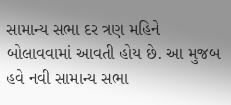સામાન્ય સભા દર ત્રણ મહિને બોલાવવામાં આવતી હોય છે. આ મુજબ હવે નવી સામાન્ય સભા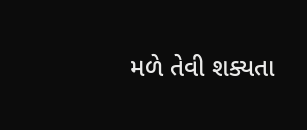મળે તેવી શક્યતા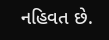નહિવત છે.